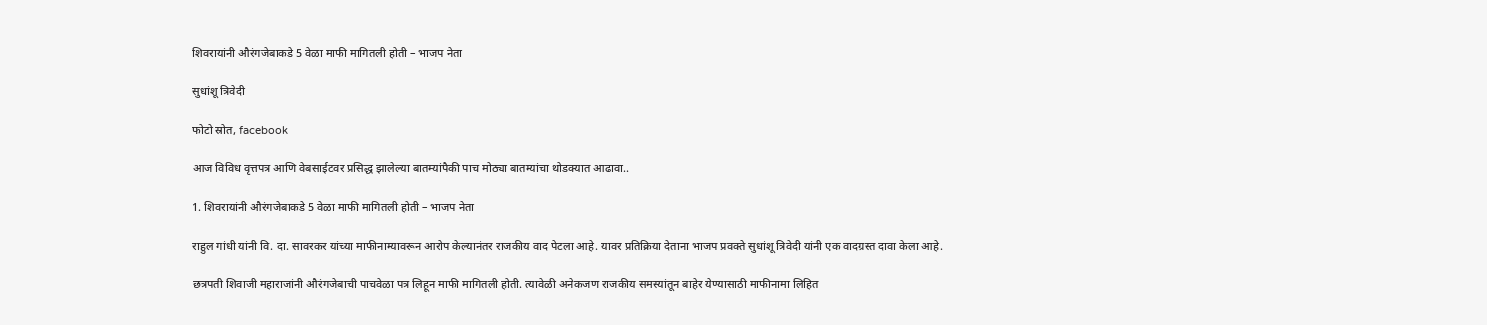शिवरायांनी औरंगजेबाकडे 5 वेळा माफी मागितली होती – भाजप नेता

सुधांशू त्रिवेदी

फोटो स्रोत, facebook

आज विविध वृत्तपत्र आणि वेबसाईटवर प्रसिद्ध झालेल्या बातम्यांपैकी पाच मोठ्या बातम्यांचा थोडक्यात आढावा..

1. शिवरायांनी औरंगजेबाकडे 5 वेळा माफी मागितली होती – भाजप नेता

राहुल गांधी यांनी वि. दा. सावरकर यांच्या माफीनाम्यावरून आरोप केल्यानंतर राजकीय वाद पेटला आहे. यावर प्रतिक्रिया देताना भाजप प्रवक्ते सुधांशू त्रिवेदी यांनी एक वादग्रस्त दावा केला आहे.

छत्रपती शिवाजी महाराजांनी औरंगजेबाची पाचवेळा पत्र लिहून माफी मागितली होती. त्यावेळी अनेकजण राजकीय समस्यांतून बाहेर येण्यासाठी माफीनामा लिहित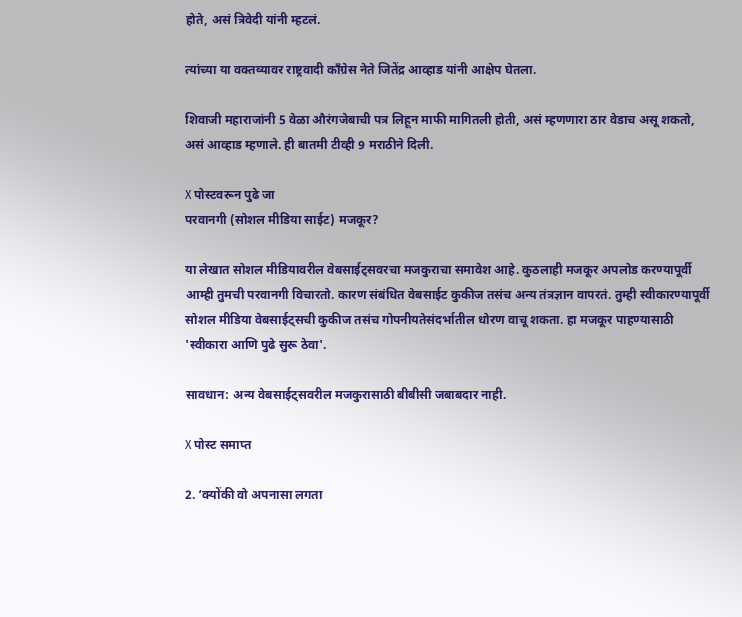होते, असं त्रिवेदी यांनी म्हटलं.

त्यांच्या या वक्तव्यावर राष्ट्रवादी काँग्रेस नेते जितेंद्र आव्हाड यांनी आक्षेप घेतला.

शिवाजी महाराजांनी 5 वेळा औरंगजेबाची पत्र लिहून माफी मागितली होती, असं म्हणणारा ठार वेडाच असू शकतो, असं आव्हाड म्हणाले. ही बातमी टीव्ही 9 मराठीने दिली.

X पोस्टवरून पुढे जा
परवानगी (सोशल मीडिया साईट) मजकूर?

या लेखात सोशल मीडियावरील वेबसाईट्सवरचा मजकुराचा समावेश आहे. कुठलाही मजकूर अपलोड करण्यापूर्वी आम्ही तुमची परवानगी विचारतो. कारण संबंधित वेबसाईट कुकीज तसंच अन्य तंत्रज्ञान वापरतं. तुम्ही स्वीकारण्यापूर्वी सोशल मीडिया वेबसाईट्सची कुकीज तसंच गोपनीयतेसंदर्भातील धोरण वाचू शकता. हा मजकूर पाहण्यासाठी 'स्वीकारा आणि पुढे सुरू ठेवा'.

सावधान: अन्य वेबसाईट्सवरील मजकुरासाठी बीबीसी जबाबदार नाही.

X पोस्ट समाप्त

2. ‘क्योंकी वो अपनासा लगता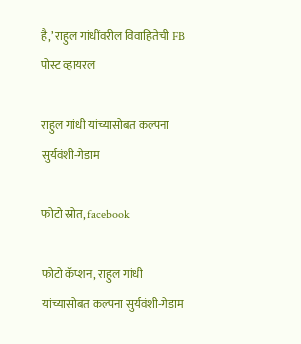है,’ राहुल गांधींवरील विवाहितेची FB पोस्ट व्हायरल

राहुल गांधी यांच्यासोबत कल्पना सुर्यवंशी-गेडाम

फोटो स्रोत, facebook

फोटो कॅप्शन, राहुल गांधी यांच्यासोबत कल्पना सुर्यवंशी-गेडाम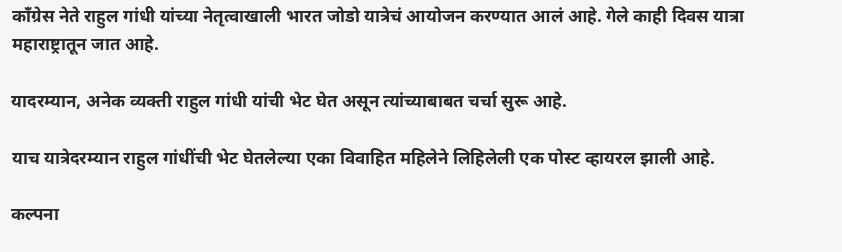काँग्रेस नेते राहुल गांधी यांच्या नेतृत्वाखाली भारत जोडो यात्रेचं आयोजन करण्यात आलं आहे. गेले काही दिवस यात्रा महाराष्ट्रातून जात आहे.

यादरम्यान, अनेक व्यक्ती राहुल गांधी यांची भेट घेत असून त्यांच्याबाबत चर्चा सुरू आहे.

याच यात्रेदरम्यान राहुल गांधींची भेट घेतलेल्या एका विवाहित महिलेने लिहिलेली एक पोस्ट व्हायरल झाली आहे.

कल्पना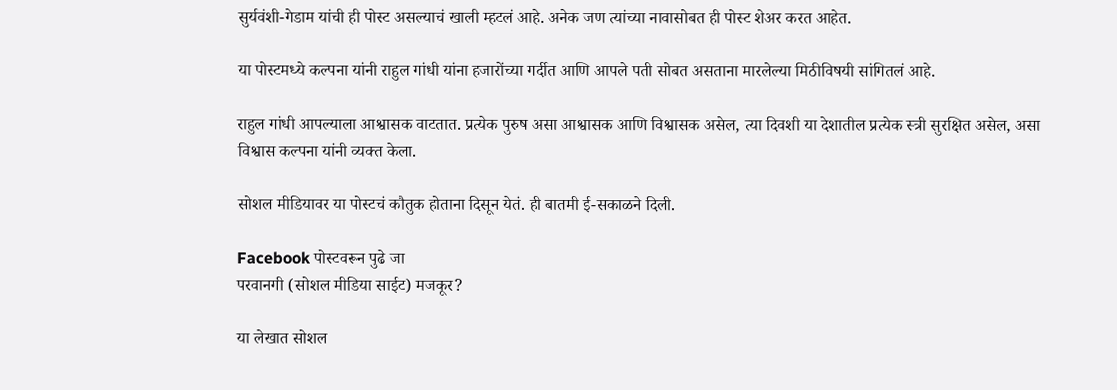सुर्यवंशी-गेडाम यांची ही पोस्ट असल्याचं खाली म्हटलं आहे. अनेक जण त्यांच्या नावासोबत ही पोस्ट शेअर करत आहेत.

या पोस्टमध्ये कल्पना यांनी राहुल गांधी यांना हजारोंच्या गर्दीत आणि आपले पती सोबत असताना मारलेल्या मिठीविषयी सांगितलं आहे.

राहुल गांधी आपल्याला आश्वासक वाटतात. प्रत्येक पुरुष असा आश्वासक आणि विश्वासक असेल, त्या दिवशी या देशातील प्रत्येक स्त्री सुरक्षित असेल, असा विश्वास कल्पना यांनी व्यक्त केला.

सोशल मीडियावर या पोस्टचं कौतुक होताना दिसून येतं. ही बातमी ई-सकाळने दिली.

Facebook पोस्टवरून पुढे जा
परवानगी (सोशल मीडिया साईट) मजकूर?

या लेखात सोशल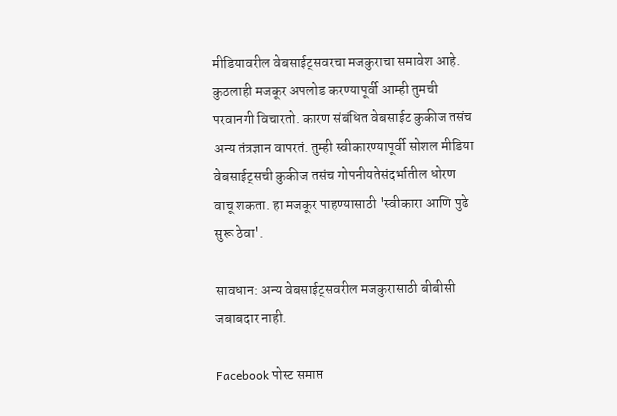मीडियावरील वेबसाईट्सवरचा मजकुराचा समावेश आहे. कुठलाही मजकूर अपलोड करण्यापूर्वी आम्ही तुमची परवानगी विचारतो. कारण संबंधित वेबसाईट कुकीज तसंच अन्य तंत्रज्ञान वापरतं. तुम्ही स्वीकारण्यापूर्वी सोशल मीडिया वेबसाईट्सची कुकीज तसंच गोपनीयतेसंदर्भातील धोरण वाचू शकता. हा मजकूर पाहण्यासाठी 'स्वीकारा आणि पुढे सुरू ठेवा'.

सावधान: अन्य वेबसाईट्सवरील मजकुरासाठी बीबीसी जबाबदार नाही.

Facebook पोस्ट समाप्त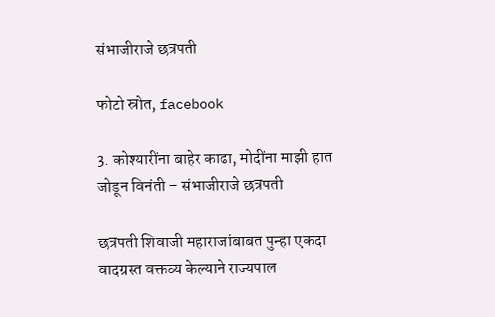संभाजीराजे छत्रपती

फोटो स्रोत, facebook

3. कोश्यारींना बाहेर काढा, मोदींना माझी हात जोडून विनंती – संभाजीराजे छत्रपती

छत्रपती शिवाजी महाराजांबाबत पुन्हा एकदा वादग्रस्त वक्तव्य केल्याने राज्यपाल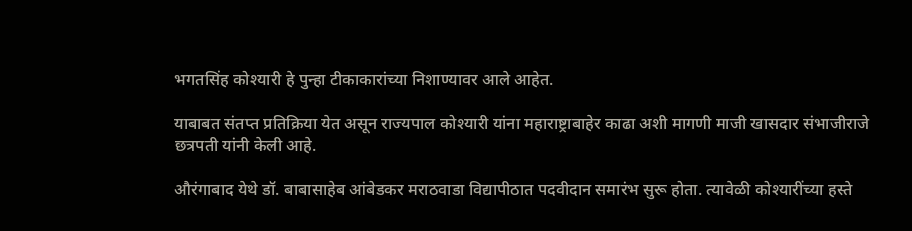भगतसिंह कोश्यारी हे पुन्हा टीकाकारांच्या निशाण्यावर आले आहेत.

याबाबत संतप्त प्रतिक्रिया येत असून राज्यपाल कोश्यारी यांना महाराष्ट्राबाहेर काढा अशी मागणी माजी खासदार संभाजीराजे छत्रपती यांनी केली आहे.

औरंगाबाद येथे डॉ. बाबासाहेब आंबेडकर मराठवाडा विद्यापीठात पदवीदान समारंभ सुरू होता. त्यावेळी कोश्यारींच्या हस्ते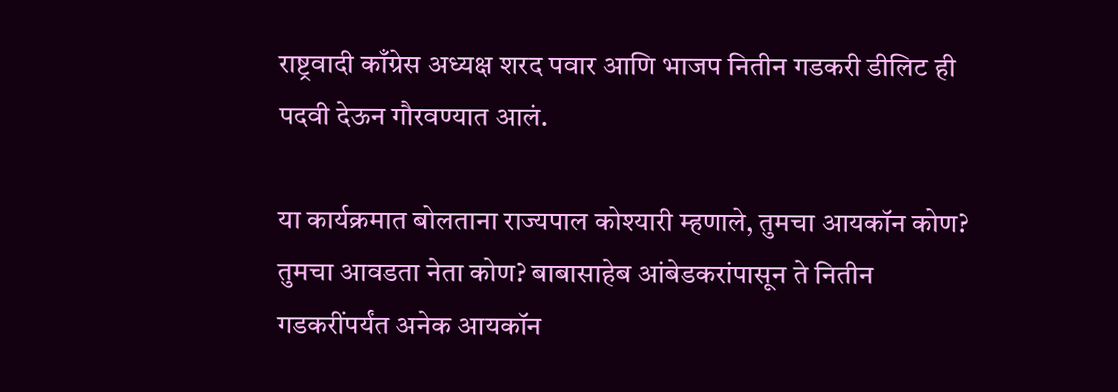राष्ट्रवादी काँग्रेस अध्यक्ष शरद पवार आणि भाजप नितीन गडकरी डीलिट ही पदवी देऊन गौरवण्यात आलं.

या कार्यक्रमात बोलताना राज्यपाल कोश्यारी म्हणाले, तुमचा आयकॉन कोण? तुमचा आवडता नेता कोण? बाबासाहेब आंबेडकरांपासून ते नितीन गडकरींपर्यंत अनेक आयकॉन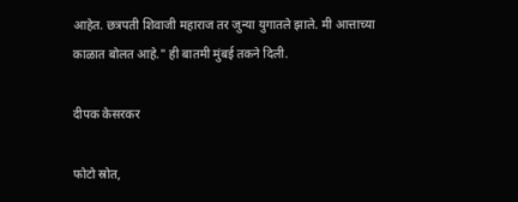आहेत. छत्रपती शिवाजी महाराज तर जुन्या युगातले झाले. मी आत्ताच्या काळात बोलत आहे." ही बातमी मुंबई तकने दिली.

दीपक केसरकर

फोटो स्रोत,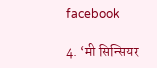facebook

4. ‘मी सिन्सियर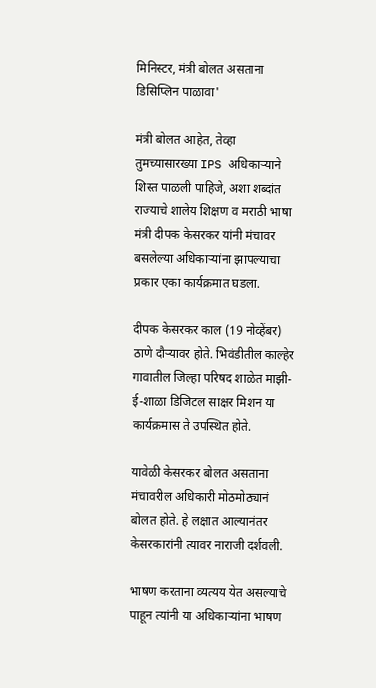मिनिस्टर, मंत्री बोलत असताना डिसिप्लिन पाळावा'

मंत्री बोलत आहेत, तेव्हा तुमच्यासारख्या IPS अधिकाऱ्याने शिस्त पाळली पाहिजे, अशा शब्दांत राज्याचे शालेय शिक्षण व मराठी भाषा मंत्री दीपक केसरकर यांनी मंचावर बसलेल्या अधिकाऱ्यांना झापल्याचा प्रकार एका कार्यक्रमात घडला.

दीपक केसरकर काल (19 नोव्हेंबर) ठाणे दौऱ्यावर होते. भिवंडीतील काल्हेर गावातील जिल्हा परिषद शाळेत माझी-ई-शाळा डिजिटल साक्षर मिशन या कार्यक्रमास ते उपस्थित होते.

यावेळी केसरकर बोलत असताना मंचावरील अधिकारी मोठमोठ्यानं बोलत होते. हे लक्षात आल्यानंतर केसरकारांनी त्यावर नाराजी दर्शवली.

भाषण करताना व्यत्यय येत असल्याचे पाहून त्यांनी या अधिकाऱ्यांना भाषण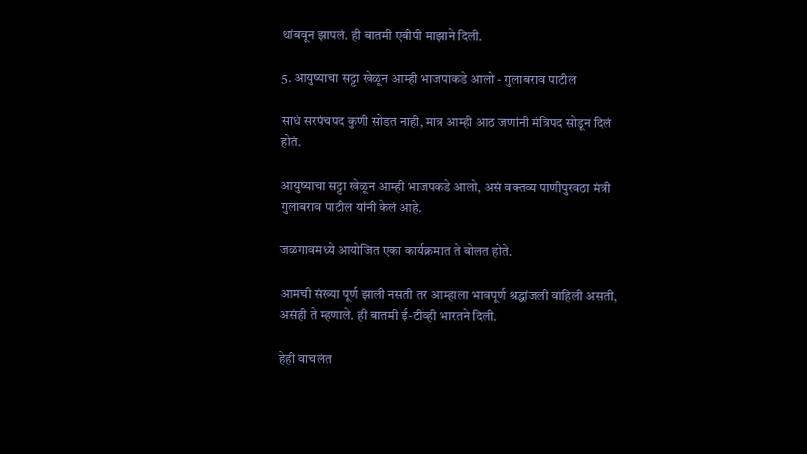थांबवून झापलं. ही बातमी एबीपी माझाने दिली.

5. आयुष्याचा सट्टा खेळून आम्ही भाजपाकडे आलो - गुलाबराव पाटील

साधं सरपंचपद कुणी सोडत नाही, मात्र आम्ही आठ जणांनी मंत्रिपद सोडून दिलं होतं.

आयुष्याचा सट्टा खेळून आम्ही भाजपकडे आलो, असं वक्तव्य पाणीपुरवठा मंत्री गुलाबराव पाटील यांनी केलं आहे.

जळगावमध्ये आयोजित एका कार्यक्रमात ते बोलत होते.

आमची संख्या पूर्ण झाली नसती तर आम्हाला भावपूर्ण श्रद्धांजली वाहिली असती, असंही ते म्हणाले. ही बातमी ई-टीव्ही भारतने दिली.

हेही वाचलंत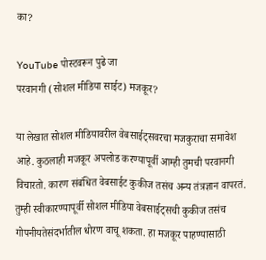का?

YouTube पोस्टवरून पुढे जा
परवानगी (सोशल मीडिया साईट) मजकूर?

या लेखात सोशल मीडियावरील वेबसाईट्सवरचा मजकुराचा समावेश आहे. कुठलाही मजकूर अपलोड करण्यापूर्वी आम्ही तुमची परवानगी विचारतो. कारण संबंधित वेबसाईट कुकीज तसंच अन्य तंत्रज्ञान वापरतं. तुम्ही स्वीकारण्यापूर्वी सोशल मीडिया वेबसाईट्सची कुकीज तसंच गोपनीयतेसंदर्भातील धोरण वाचू शकता. हा मजकूर पाहण्यासाठी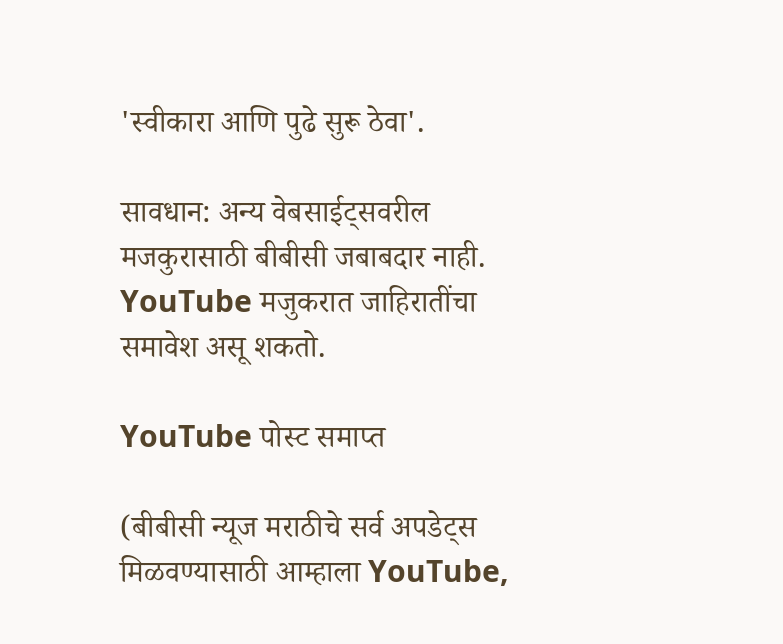'स्वीकारा आणि पुढे सुरू ठेवा'.

सावधान: अन्य वेबसाईट्सवरील मजकुरासाठी बीबीसी जबाबदार नाही. YouTube मजुकरात जाहिरातींचा समावेश असू शकतो.

YouTube पोस्ट समाप्त

(बीबीसी न्यूज मराठीचे सर्व अपडेट्स मिळवण्यासाठी आम्हाला YouTube,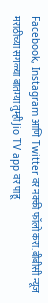Facebook, Instagram आणि Twitter वर नक्की फॉलो करा.बीबीसी न्यूज मराठीच्या सगळ्या बातम्या तुम्ही Jio TV app वर पाहू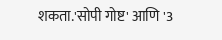शकता.'सोपी गोष्ट' आणि '3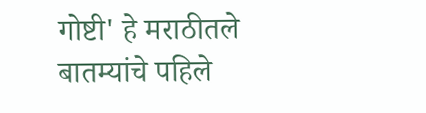गोष्टी' हे मराठीतले बातम्यांचे पहिले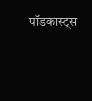पॉडकास्ट्स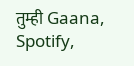तुम्ही Gaana, Spotify,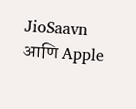JioSaavn आणि Apple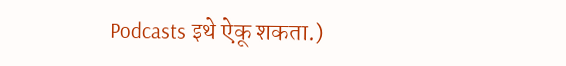Podcasts इथे ऐकू शकता.)